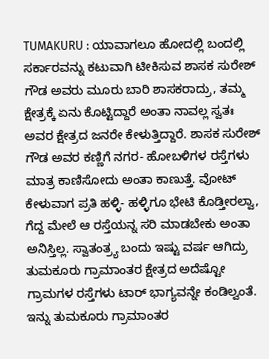TUMAKURU : ಯಾವಾಗಲೂ ಹೋದಲ್ಲಿ ಬಂದಲ್ಲಿ ಸರ್ಕಾರವನ್ನು ಕಟುವಾಗಿ ಟೀಕಿಸುವ ಶಾಸಕ ಸುರೇಶ್ ಗೌಡ ಅವರು ಮೂರು ಬಾರಿ ಶಾಸಕರಾದ್ರು, ತಮ್ಮ ಕ್ಷೇತ್ರಕ್ಕೆ ಏನು ಕೊಟ್ಟಿದ್ದಾರೆ ಅಂತಾ ನಾವಲ್ಲ ಸ್ವತಃ ಅವರ ಕ್ಷೇತ್ರದ ಜನರೇ ಕೇಳುತ್ತಿದ್ದಾರೆ. ಶಾಸಕ ಸುರೇಶ್ ಗೌಡ ಅವರ ಕಣ್ಣಿಗೆ ನಗರ- ಹೋಬಳಿಗಳ ರಸ್ತೆಗಳು ಮಾತ್ರ ಕಾಣಿಸೋದು ಅಂತಾ ಕಾಣುತ್ತೆ. ವೋಟ್ ಕೇಳುವಾಗ ಪ್ರತಿ ಹಳ್ಳಿ- ಹಳ್ಳಿಗೂ ಭೇಟಿ ಕೊಡ್ತೀರಲ್ವಾ, ಗೆದ್ದ ಮೇಲೆ ಆ ರಸ್ತೆಯನ್ನ ಸರಿ ಮಾಡಬೇಕು ಅಂತಾ ಅನಿಸ್ತಿಲ್ಲ. ಸ್ವಾತಂತ್ರ್ಯ ಬಂದು ಇಷ್ಟು ವರ್ಷ ಆಗಿದ್ರು ತುಮಕೂರು ಗ್ರಾಮಾಂತರ ಕ್ಷೇತ್ರದ ಅದೆಷ್ಟೋ ಗ್ರಾಮಗಳ ರಸ್ತೆಗಳು ಟಾರ್ ಭಾಗ್ಯವನ್ನೇ ಕಂಡಿಲ್ವಂತೆ. ಇನ್ನು ತುಮಕೂರು ಗ್ರಾಮಾಂತರ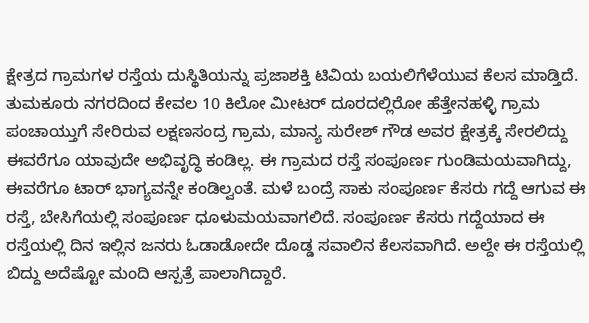ಕ್ಷೇತ್ರದ ಗ್ರಾಮಗಳ ರಸ್ತೆಯ ದುಸ್ಥಿತಿಯನ್ನು ಪ್ರಜಾಶಕ್ತಿ ಟಿವಿಯ ಬಯಲಿಗೆಳೆಯುವ ಕೆಲಸ ಮಾಡ್ತಿದೆ.
ತುಮಕೂರು ನಗರದಿಂದ ಕೇವಲ 10 ಕಿಲೋ ಮೀಟರ್ ದೂರದಲ್ಲಿರೋ ಹೆತ್ತೇನಹಳ್ಳಿ ಗ್ರಾಮ ಪಂಚಾಯ್ತುಗೆ ಸೇರಿರುವ ಲಕ್ಷಣಸಂದ್ರ ಗ್ರಾಮ, ಮಾನ್ಯ ಸುರೇಶ್ ಗೌಡ ಅವರ ಕ್ಷೇತ್ರಕ್ಕೆ ಸೇರಲಿದ್ದು ಈವರೆಗೂ ಯಾವುದೇ ಅಭಿವೃದ್ಧಿ ಕಂಡಿಲ್ಲ. ಈ ಗ್ರಾಮದ ರಸ್ತೆ ಸಂಪೂರ್ಣ ಗುಂಡಿಮಯವಾಗಿದ್ದು, ಈವರೆಗೂ ಟಾರ್ ಭಾಗ್ಯವನ್ನೇ ಕಂಡಿಲ್ವಂತೆ. ಮಳೆ ಬಂದ್ರೆ ಸಾಕು ಸಂಪೂರ್ಣ ಕೆಸರು ಗದ್ದೆ ಆಗುವ ಈ ರಸ್ತೆ, ಬೇಸಿಗೆಯಲ್ಲಿ ಸಂಪೂರ್ಣ ಧೂಳುಮಯವಾಗಲಿದೆ. ಸಂಪೂರ್ಣ ಕೆಸರು ಗದ್ದೆಯಾದ ಈ ರಸ್ತೆಯಲ್ಲಿ ದಿನ ಇಲ್ಲಿನ ಜನರು ಓಡಾಡೋದೇ ದೊಡ್ಡ ಸವಾಲಿನ ಕೆಲಸವಾಗಿದೆ. ಅಲ್ದೇ ಈ ರಸ್ತೆಯಲ್ಲಿ ಬಿದ್ದು ಅದೆಷ್ಟೋ ಮಂದಿ ಆಸ್ಪತ್ರೆ ಪಾಲಾಗಿದ್ದಾರೆ.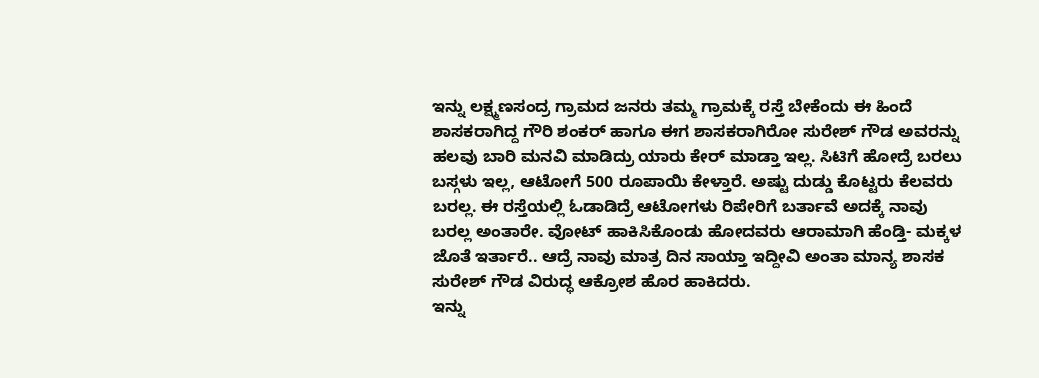ಇನ್ನು ಲಕ್ಷ್ಮಣಸಂದ್ರ ಗ್ರಾಮದ ಜನರು ತಮ್ಮ ಗ್ರಾಮಕ್ಕೆ ರಸ್ತೆ ಬೇಕೆಂದು ಈ ಹಿಂದೆ ಶಾಸಕರಾಗಿದ್ದ ಗೌರಿ ಶಂಕರ್ ಹಾಗೂ ಈಗ ಶಾಸಕರಾಗಿರೋ ಸುರೇಶ್ ಗೌಡ ಅವರನ್ನು ಹಲವು ಬಾರಿ ಮನವಿ ಮಾಡಿದ್ರು ಯಾರು ಕೇರ್ ಮಾಡ್ತಾ ಇಲ್ಲ. ಸಿಟಿಗೆ ಹೋದ್ರೆ ಬರಲು ಬಸ್ಗಳು ಇಲ್ಲ, ಆಟೋಗೆ 500 ರೂಪಾಯಿ ಕೇಳ್ತಾರೆ. ಅಷ್ಟು ದುಡ್ಡು ಕೊಟ್ಟರು ಕೆಲವರು ಬರಲ್ಲ. ಈ ರಸ್ತೆಯಲ್ಲಿ ಓಡಾಡಿದ್ರೆ ಆಟೋಗಳು ರಿಪೇರಿಗೆ ಬರ್ತಾವೆ ಅದಕ್ಕೆ ನಾವು ಬರಲ್ಲ ಅಂತಾರೇ. ವೋಟ್ ಹಾಕಿಸಿಕೊಂಡು ಹೋದವರು ಆರಾಮಾಗಿ ಹೆಂಡ್ತಿ- ಮಕ್ಕಳ ಜೊತೆ ಇರ್ತಾರೆ.. ಆದ್ರೆ ನಾವು ಮಾತ್ರ ದಿನ ಸಾಯ್ತಾ ಇದ್ದೀವಿ ಅಂತಾ ಮಾನ್ಯ ಶಾಸಕ ಸುರೇಶ್ ಗೌಡ ವಿರುದ್ಧ ಆಕ್ರೋಶ ಹೊರ ಹಾಕಿದರು.
ಇನ್ನು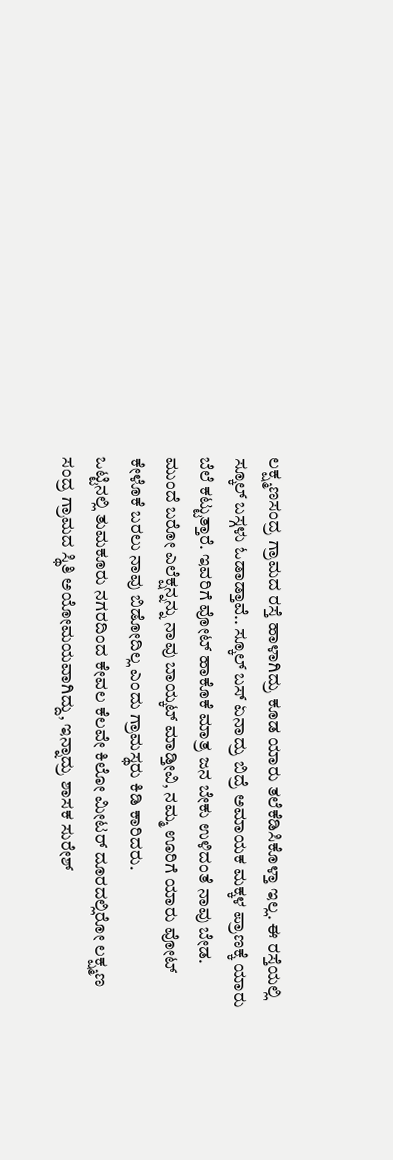ಲಕ್ಷ್ಮಣಸಂದ್ರ ಗ್ರಾಮದ ರಸ್ತೆ ಹಾಳಾಗಿದ್ರು ಕೂಡ ಯಾರು ತಲೆಕೆಡಿಸಿಕೊಳ್ತಾ ಇಲ್ಲ. ಈ ರಸ್ತೆಯಲ್ಲಿ ಸ್ಕೂಲ್ ಬಸ್ಗಳು ಓಡಾಡ್ತಾವೆ.. ಸ್ಕೂಲ್ ಬಸ್ ಏನಾದ್ರು ಬಿದ್ರೆ ಅಮಾಯಕ ಮಕ್ಕಳ ಪ್ರಾಣಕ್ಕೆ ಯಾರು ಬೆಲೆ ಕಟ್ಟುತ್ತಾರೆ. ಇವರಿಗೆ ವೋಟ್ ಹಾಕೊಕೆ ಮಾತ್ರ ಜನ ಬೇಕು ಉಳಿದಂತೆ ನಾವು ಬೇಡ. ಮುಂದೆ ಬರೋ ಎಲೆಕ್ಷನ್ನನ್ನು ನಾವು ಬಾಯ್ಕಟ್ ಮಾಡ್ತೀವಿ, ನಮ್ಮ ಊರಿಗೆ ಯಾರು ವೋಟ್ ಕೇಳೊಕೆ ಬರಲು ನಾವು ಬಿಡೋದಿಲ್ಲ ಎಂದು ಗ್ರಾಮಸ್ಥರು ಕಿಡಿ ಕಾರಿದರು.
ಒಟ್ಟಿನಲ್ಲಿ ತುಮಕೂರು ನಗರದಿಂದ ಕೇವಲ ಕೆಲವೇ ಕಿಲೋ ಮೀಟರ್ ದೂರದಲ್ಲಿರೋ ಲಕ್ಷ್ಮಣ ಸಂದ್ರ ಗ್ರಾಮದ ಸ್ಥಿತಿ ಅಯೋಮಯವಾಗಿದ್ದು, ಇನ್ನಾದ್ರು ಶಾಸಕ ಸುರೇಶ್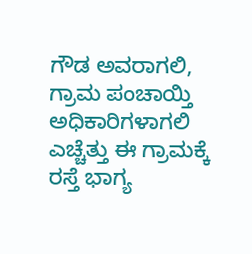ಗೌಡ ಅವರಾಗಲಿ, ಗ್ರಾಮ ಪಂಚಾಯ್ತಿ ಅಧಿಕಾರಿಗಳಾಗಲಿ ಎಚ್ಚೆತ್ತು ಈ ಗ್ರಾಮಕ್ಕೆ ರಸ್ತೆ ಭಾಗ್ಯ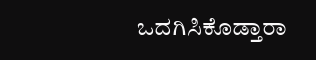ಒದಗಿಸಿಕೊಡ್ತಾರಾ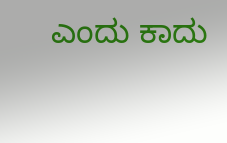ಎಂದು ಕಾದು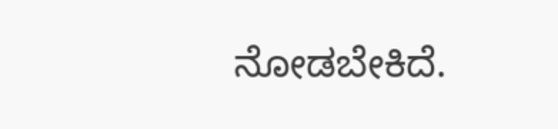ನೋಡಬೇಕಿದೆ.